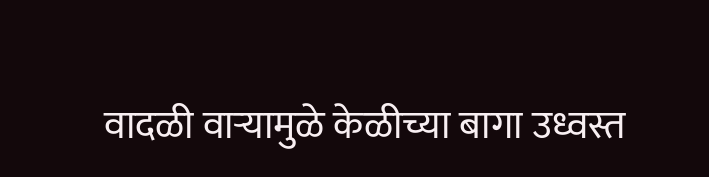वादळी वाऱ्यामुळे केळीच्या बागा उध्वस्त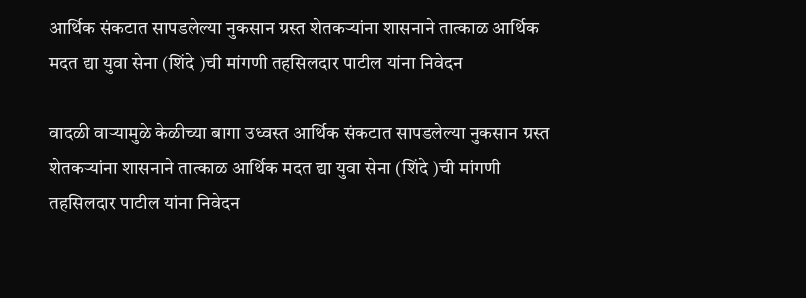आर्थिक संकटात सापडलेल्या नुकसान ग्रस्त शेतकऱ्यांना शासनाने तात्काळ आर्थिक मदत द्या युवा सेना (शिंदे )ची मांगणी तहसिलदार पाटील यांना निवेदन

वादळी वाऱ्यामुळे केळीच्या बागा उध्वस्त आर्थिक संकटात सापडलेल्या नुकसान ग्रस्त शेतकऱ्यांना शासनाने तात्काळ आर्थिक मदत द्या युवा सेना (शिंदे )ची मांगणी तहसिलदार पाटील यांना निवेदन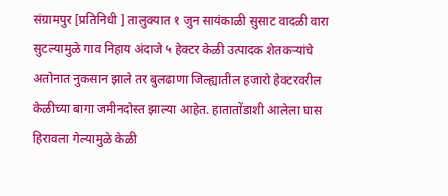संग्रामपुर [प्रतिनिधी ] तालुक्यात १ जुन सायंकाळी सुसाट वादळी वारा सुटल्यामुळे गाव निहाय अंदाजे ५ हेक्टर केळी उत्पादक शेतकऱ्यांचे अतोनात नुकसान झाले तर बुलढाणा जिल्ह्यातील हजारो हेक्टरवरील केळीच्या बागा जमीनदोस्त झाल्या आहेत. हातातोंडाशी आलेला घास हिरावला गेल्यामुळे केळी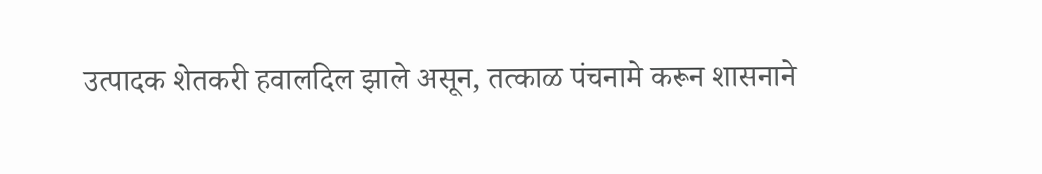उत्पादक शेतकरी हवालदिल झाले असून, तत्काळ पंचनामे करून शासनाने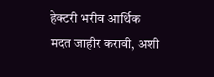हेक्टरी भरीव आर्थिक मदत जाहीर करावी, अशी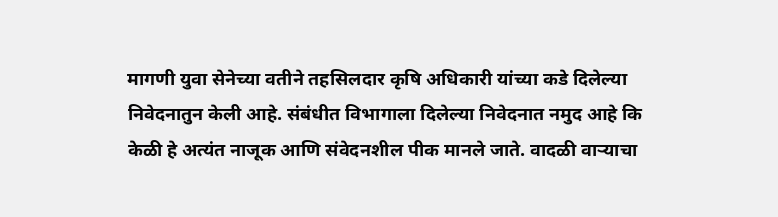मागणी युवा सेनेच्या वतीने तहसिलदार कृषि अधिकारी यांच्या कडे दिलेल्या निवेदनातुन केली आहे. संबंधीत विभागाला दिलेल्या निवेदनात नमुद आहे कि केळी हे अत्यंत नाजूक आणि संवेदनशील पीक मानले जाते. वादळी वाऱ्याचा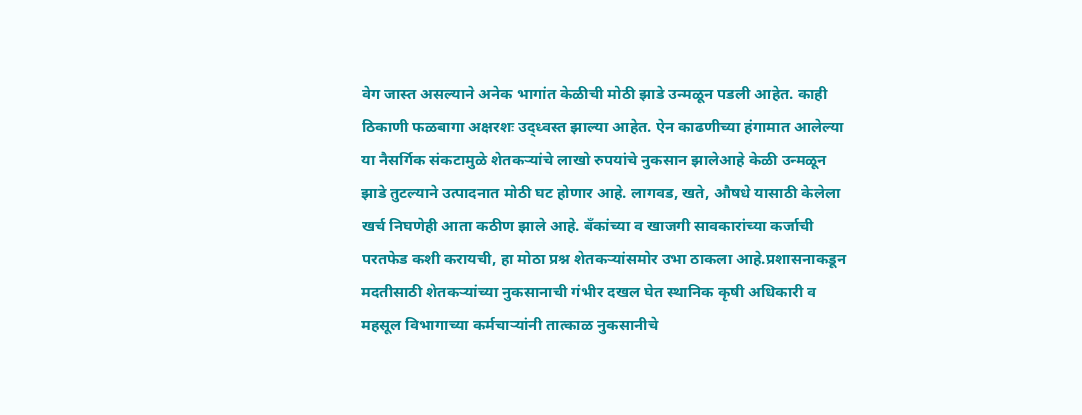वेग जास्त असल्याने अनेक भागांत केळीची मोठी झाडे उन्मळून पडली आहेत. काही ठिकाणी फळबागा अक्षरशः उद्ध्वस्त झाल्या आहेत. ऐन काढणीच्या हंगामात आलेल्या या नैसर्गिक संकटामुळे शेतकऱ्यांचे लाखो रुपयांचे नुकसान झालेआहे केळी उन्मळून झाडे तुटल्याने उत्पादनात मोठी घट होणार आहे. लागवड, खते, औषधे यासाठी केलेला खर्च निघणेही आता कठीण झाले आहे. बँकांच्या व खाजगी सावकारांच्या कर्जाची परतफेड कशी करायची, हा मोठा प्रश्न शेतकऱ्यांसमोर उभा ठाकला आहे.प्रशासनाकडून मदतीसाठी शेतकऱ्यांच्या नुकसानाची गंभीर दखल घेत स्थानिक कृषी अधिकारी व महसूल विभागाच्या कर्मचाऱ्यांनी तात्काळ नुकसानीचे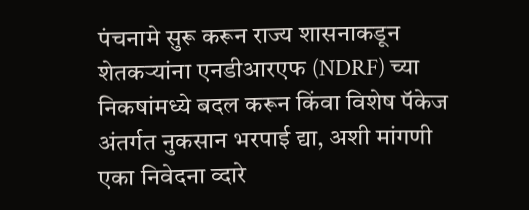पंचनामे सुरू करून राज्य शासनाकडून शेतकऱ्यांना एनडीआरएफ (NDRF) च्या निकषांमध्ये बदल करून किंवा विशेष पॅकेज अंतर्गत नुकसान भरपाई द्या, अशी मांगणी एका निवेदना व्दारे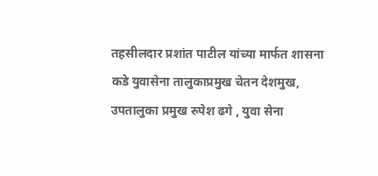तहसीलदार प्रशांत पाटील यांच्या मार्फत शासना कडे युवासेना तालुकाप्रमुख चेतन देशमुख, उपतालुका प्रमुख रुपेश ढगे , युवा सेना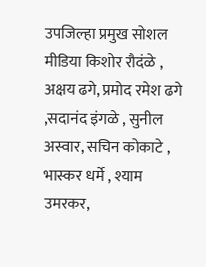उपजिल्हा प्रमुख सोशल मीडिया किशोर रौदंळे , अक्षय ढगे, प्रमोद रमेश ढगे ,सदानंद इंगळे , सुनील अस्वार, सचिन कोकाटे , भास्कर धर्मे , श्याम उमरकर,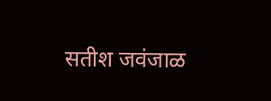सतीश जवंजाळ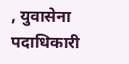, युवासेना पदाधिकारी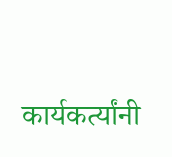कार्यकर्त्यांनी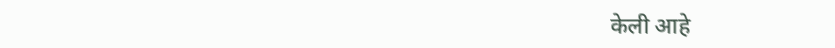केली आहे